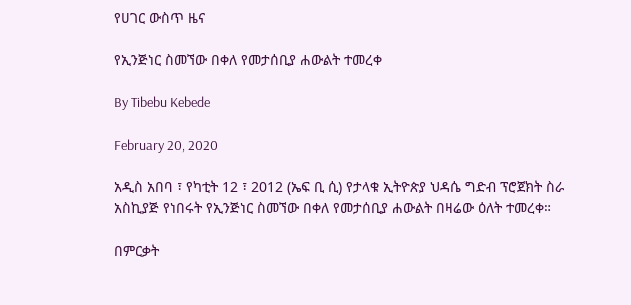የሀገር ውስጥ ዜና

የኢንጅነር ስመኘው በቀለ የመታሰቢያ ሐውልት ተመረቀ

By Tibebu Kebede

February 20, 2020

አዲስ አበባ ፣ የካቲት 12 ፣ 2012 (ኤፍ ቢ ሲ) የታላቁ ኢትዮጵያ ህዳሴ ግድብ ፕሮጀክት ስራ አስኪያጅ የነበሩት የኢንጅነር ስመኘው በቀለ የመታሰቢያ ሐውልት በዛሬው ዕለት ተመረቀ።

በምርቃት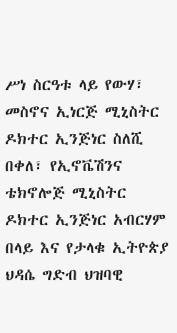ሥነ ስርዓቱ ላይ የውሃ፣ መስኖና ኢነርጅ ሚኒስትር ዶክተር ኢንጅነር ስለሺ በቀለ፣ የኢኖቬሽንና ቴክኖሎጅ ሚኒስትር ዶክተር ኢንጅነር አብርሃም በላይ እና የታላቁ ኢትዮጵያ ህዳሴ ግድብ ህዝባዊ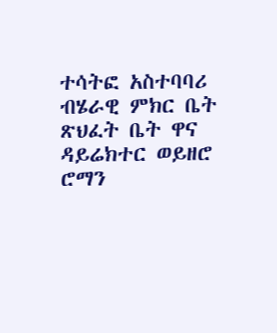ተሳትፎ አስተባባሪ ብሄራዊ ምክር ቤት ጽህፈት ቤት ዋና ዳይሬክተር ወይዘሮ ሮማን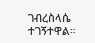ገብረስላሴ ተገኝተዋል።